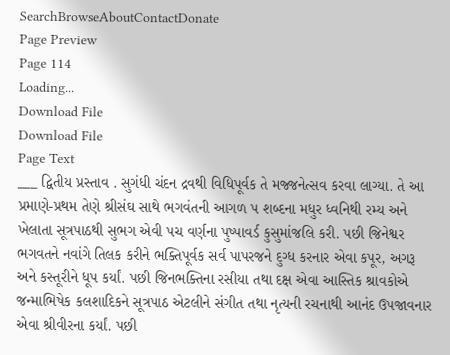SearchBrowseAboutContactDonate
Page Preview
Page 114
Loading...
Download File
Download File
Page Text
___ દ્વિતીય પ્રસ્તાવ . સુગંધી ચંદન દ્રવથી વિધિપૂર્વક તે મજ્જનેત્સવ કરવા લાગ્યા. તે આ પ્રમાણે-પ્રથમ તેણે શ્રીસંઘ સાથે ભગવંતની આગળ પ શબ્દના મધુર ધ્વનિથી રમ્ય અને ખેલાતા સૂત્રપાઠથી સુભગ એવી પચ વર્ણના પુષ્પાવર્ડ કુસુમાંજલિ કરી. પછી જિનેશ્વર ભગવતને નવાંગે તિલક કરીને ભક્તિપૂર્વક સર્વ પાપરજને દુગ્ધ કરનાર એવા કપૂર, અગરૂ અને કસ્તૂરીને ધૂપ કર્યાં. પછી જિનભક્તિના રસીયા તથા દક્ષ એવા આસ્તિક શ્રાવકોએ જન્માભિષેક કલશાદિકને સૂત્રપાઠ એટલીને સંગીત તથા નૃત્યની રચનાથી આનંદ ઉપજાવનાર એવા શ્રીવીરના કર્યાં. પછી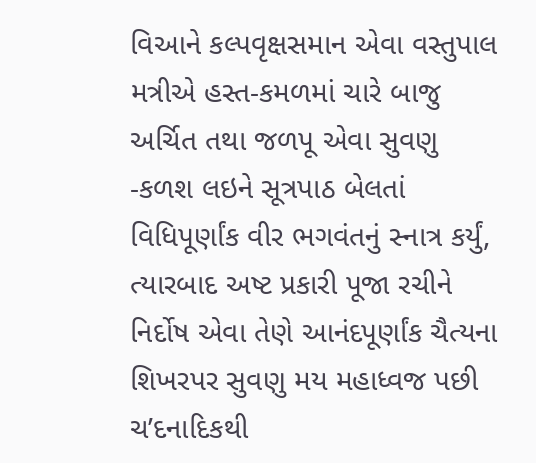વિઆને કલ્પવૃક્ષસમાન એવા વસ્તુપાલ મત્રીએ હસ્ત-કમળમાં ચારે બાજુ અર્ચિત તથા જળપૂ એવા સુવણુ -કળશ લઇને સૂત્રપાઠ બેલતાં વિધિપૂર્ણાંક વીર ભગવંતનું સ્નાત્ર કર્યું, ત્યારબાદ અષ્ટ પ્રકારી પૂજા રચીને નિર્દોષ એવા તેણે આનંદપૂર્ણાંક ચૈત્યના શિખરપર સુવણુ મય મહાધ્વજ પછી ચ’દનાદિકથી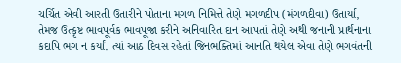ચર્ચિત એવી આરતી ઉતારીને પોતાના મગળ નિમિત્તે તેણે મગળદીપ (મંગળદીવા) ઉતાર્યા, તેમજ ઉત્કૃષ્ટ ભાવપૂર્વક ભાવપૂજા કરીને અનિવારિત દાન આપતાં તેણે અથી જનાની પ્રાર્થનાના કદાપિ ભગ ન કર્યાં. ત્યાં આઠ દિવસ રહેતાં જિનભક્તિમાં આનતિ થયેલ એવા તેણે ભગવંતની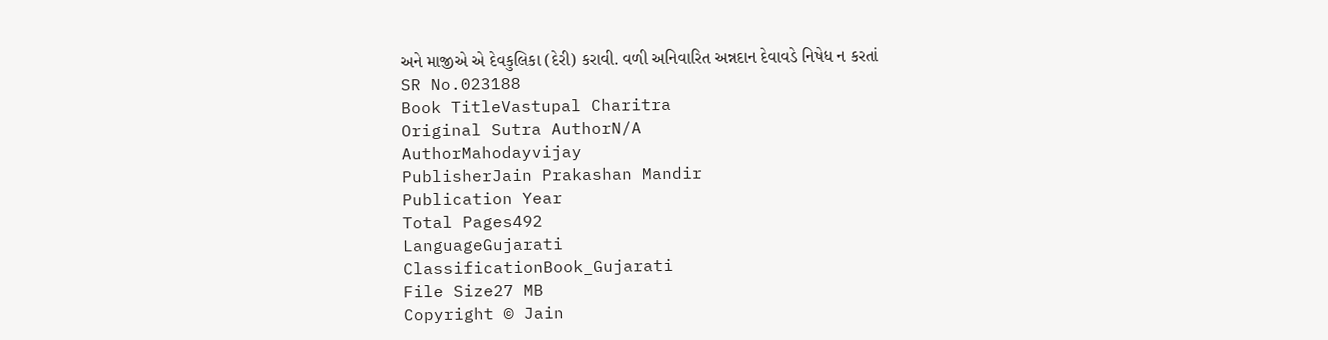અને માજીએ એ દેવકુલિકા (દેરી) કરાવી. વળી અનિવારિત અન્નદાન દેવાવડે નિષેધ ન કરતાં
SR No.023188
Book TitleVastupal Charitra
Original Sutra AuthorN/A
AuthorMahodayvijay
PublisherJain Prakashan Mandir
Publication Year
Total Pages492
LanguageGujarati
ClassificationBook_Gujarati
File Size27 MB
Copyright © Jain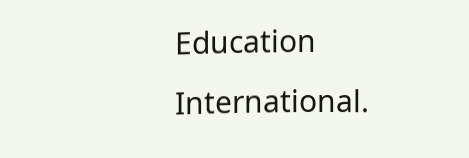Education International.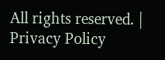All rights reserved. | Privacy Policy